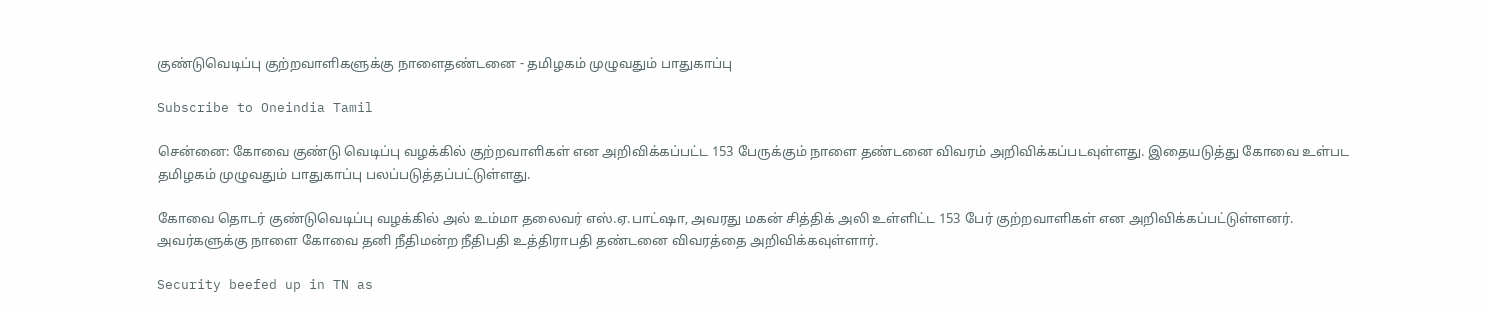குண்டுவெடிப்பு குற்றவாளிகளுக்கு நாளைதண்டனை - தமிழகம் முழுவதும் பாதுகாப்பு

Subscribe to Oneindia Tamil

சென்னை: கோவை குண்டு வெடிப்பு வழக்கில் குற்றவாளிகள் என அறிவிக்கப்பட்ட 153 பேருக்கும் நாளை தண்டனை விவரம் அறிவிக்கப்படவுள்ளது. இதையடுத்து கோவை உள்பட தமிழகம் முழுவதும் பாதுகாப்பு பலப்படுத்தப்பட்டுள்ளது.

கோவை தொடர் குண்டுவெடிப்பு வழக்கில் அல் உம்மா தலைவர் எஸ்.ஏ.பாட்ஷா, அவரது மகன் சித்திக் அலி உள்ளிட்ட 153 பேர் குற்றவாளிகள் என அறிவிக்கப்பட்டுள்ளனர். அவர்களுக்கு நாளை கோவை தனி நீதிமன்ற நீதிபதி உத்திராபதி தண்டனை விவரத்தை அறிவிக்கவுள்ளார்.

Security beefed up in TN as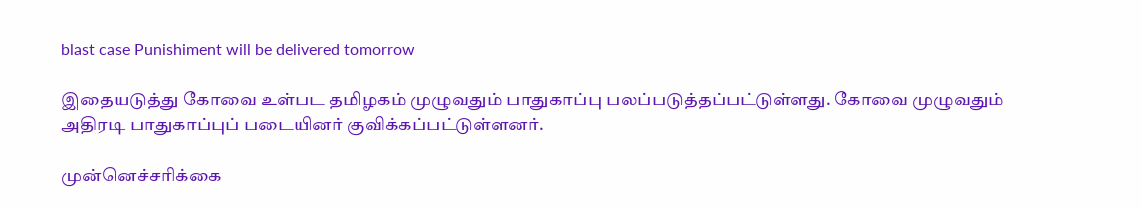blast case Punishiment will be delivered tomorrow

இதையடுத்து கோவை உள்பட தமிழகம் முழுவதும் பாதுகாப்பு பலப்படுத்தப்பட்டுள்ளது. கோவை முழுவதும் அதிரடி பாதுகாப்புப் படையினர் குவிக்கப்பட்டுள்ளனர்.

முன்னெச்சரிக்கை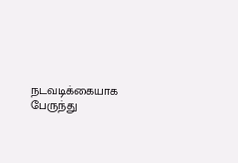நடவடிக்கையாக பேருந்து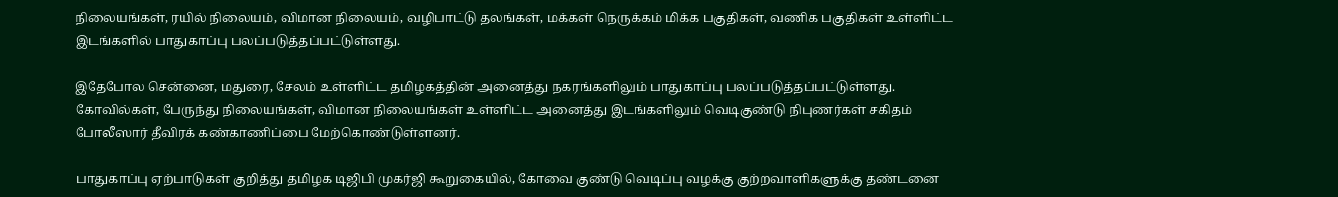நிலையங்கள், ரயில் நிலையம், விமான நிலையம், வழிபாட்டு தலங்கள், மக்கள் நெருக்கம் மிக்க பகுதிகள், வணிக பகுதிகள் உள்ளிட்ட இடங்களில் பாதுகாப்பு பலப்படுத்தப்பட்டுள்ளது.

இதேபோல சென்னை, மதுரை, சேலம் உள்ளிட்ட தமிழகத்தின் அனைத்து நகரங்களிலும் பாதுகாப்பு பலப்படுத்தப்பட்டுள்ளது. கோவில்கள், பேருந்து நிலையங்கள், விமான நிலையங்கள் உள்ளிட்ட அனைத்து இடங்களிலும் வெடிகுண்டு நிபுணர்கள் சகிதம் போலீஸார் தீவிரக் கண்காணிப்பை மேற்கொண்டுள்ளனர்.

பாதுகாப்பு ஏற்பாடுகள் குறித்து தமிழக டிஜிபி முகர்ஜி கூறுகையில், கோவை குண்டு வெடிப்பு வழக்கு குற்றவாளிகளுக்கு தண்டனை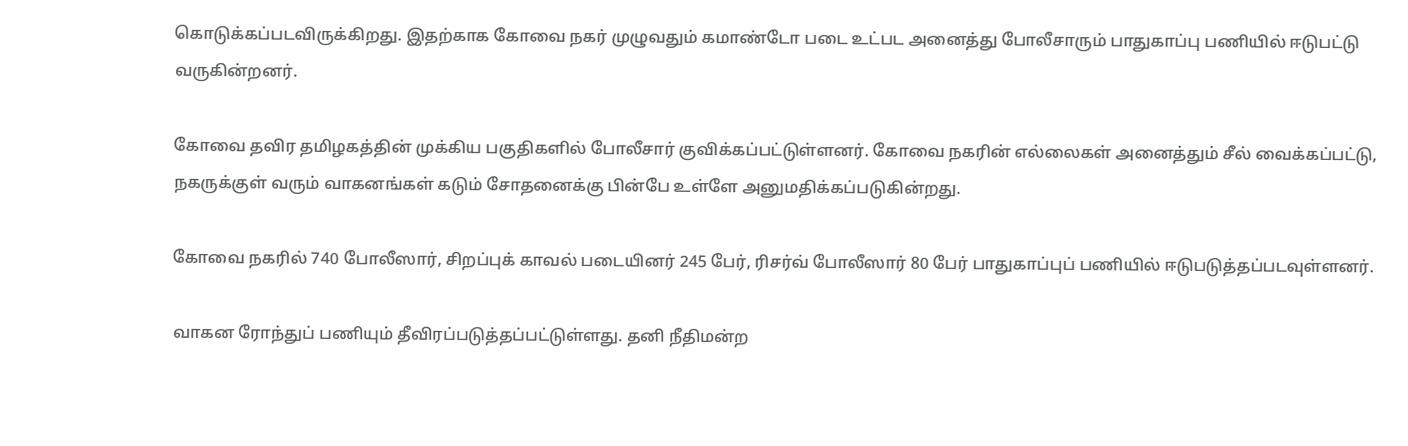கொடுக்கப்படவிருக்கிறது. இதற்காக கோவை நகர் முழுவதும் கமாண்டோ படை உட்பட அனைத்து போலீசாரும் பாதுகாப்பு பணியில் ஈடுபட்டு வருகின்றனர்.

கோவை தவிர தமிழகத்தின் முக்கிய பகுதிகளில் போலீசார் குவிக்கப்பட்டுள்ளனர். கோவை நகரின் எல்லைகள் அனைத்தும் சீல் வைக்கப்பட்டு, நகருக்குள் வரும் வாகனங்கள் கடும் சோதனைக்கு பின்பே உள்ளே அனுமதிக்கப்படுகின்றது.

கோவை நகரில் 740 போலீஸார், சிறப்புக் காவல் படையினர் 245 பேர், ரிசர்வ் போலீஸார் 80 பேர் பாதுகாப்புப் பணியில் ஈடுபடுத்தப்படவுள்ளனர்.

வாகன ரோந்துப் பணியும் தீவிரப்படுத்தப்பட்டுள்ளது. தனி நீதிமன்ற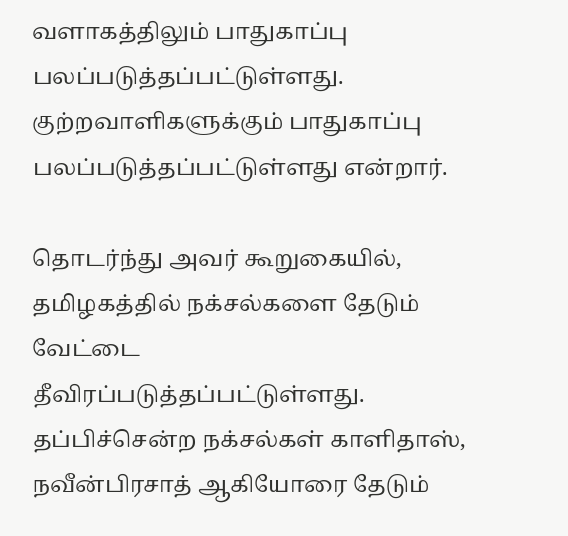வளாகத்திலும் பாதுகாப்பு பலப்படுத்தப்பட்டுள்ளது. குற்றவாளிகளுக்கும் பாதுகாப்பு பலப்படுத்தப்பட்டுள்ளது என்றார்.

தொடர்ந்து அவர் கூறுகையில், தமிழகத்தில் நக்சல்களை தேடும் வேட்டை தீவிரப்படுத்தப்பட்டுள்ளது. தப்பிச்சென்ற நக்சல்கள் காளிதாஸ், நவீன்பிரசாத் ஆகியோரை தேடும்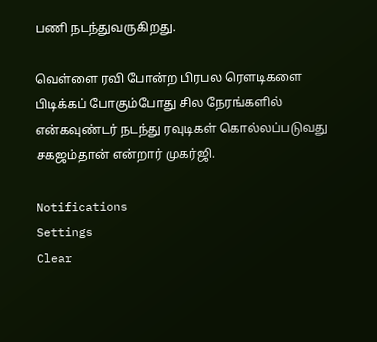பணி நடந்துவருகிறது.

வெள்ளை ரவி போன்ற பிரபல ரெளடிகளை பிடிக்கப் போகும்போது சில நேரங்களில் என்கவுண்டர் நடந்து ரவுடிகள் கொல்லப்படுவது சகஜம்தான் என்றார் முகர்ஜி.

Notifications
Settings
Clear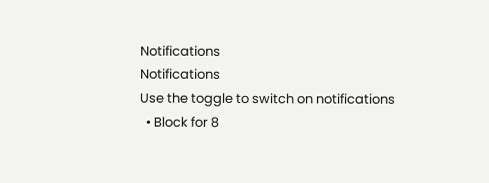Notifications
Notifications
Use the toggle to switch on notifications
  • Block for 8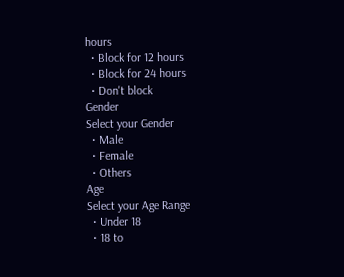hours
  • Block for 12 hours
  • Block for 24 hours
  • Don't block
Gender
Select your Gender
  • Male
  • Female
  • Others
Age
Select your Age Range
  • Under 18
  • 18 to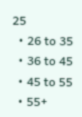25
  • 26 to 35
  • 36 to 45
  • 45 to 55
  • 55+